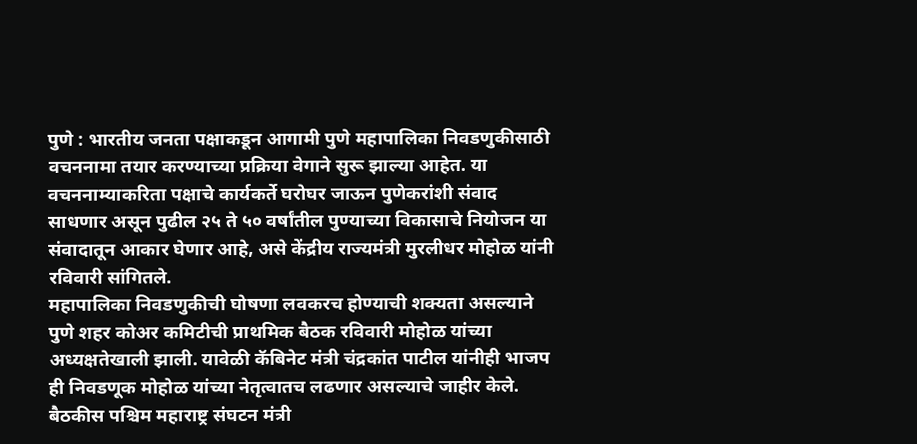पुणे : भारतीय जनता पक्षाकडून आगामी पुणे महापालिका निवडणुकीसाठी वचननामा तयार करण्याच्या प्रक्रिया वेगाने सुरू झाल्या आहेत. या वचननाम्याकरिता पक्षाचे कार्यकर्ते घरोघर जाऊन पुणेकरांशी संवाद साधणार असून पुढील २५ ते ५० वर्षांतील पुण्याच्या विकासाचे नियोजन या संवादातून आकार घेणार आहे, असे केंद्रीय राज्यमंत्री मुरलीधर मोहोळ यांनी रविवारी सांगितले.
महापालिका निवडणुकीची घोषणा लवकरच होण्याची शक्यता असल्याने पुणे शहर कोअर कमिटीची प्राथमिक बैठक रविवारी मोहोळ यांच्या अध्यक्षतेखाली झाली. यावेळी कॅबिनेट मंत्री चंद्रकांत पाटील यांनीही भाजप ही निवडणूक मोहोळ यांच्या नेतृत्वातच लढणार असल्याचे जाहीर केले.
बैठकीस पश्चिम महाराष्ट्र संघटन मंत्री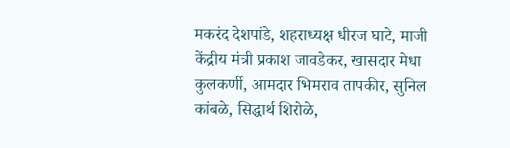मकरंद देशपांडे, शहराध्यक्ष धीरज घाटे, माजी केंद्रीय मंत्री प्रकाश जावडेकर, खासदार मेधा कुलकर्णी, आमदार भिमराव तापकीर, सुनिल कांबळे, सिद्धार्थ शिरोळे,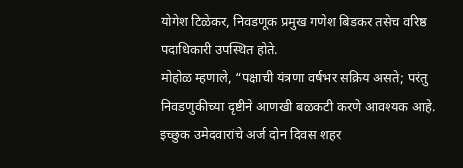योगेश टिळेकर, निवडणूक प्रमुख गणेश बिडकर तसेच वरिष्ठ पदाधिकारी उपस्थित होते.
मोहोळ म्हणाले, “पक्षाची यंत्रणा वर्षभर सक्रिय असते; परंतु निवडणुकीच्या दृष्टीने आणखी बळकटी करणे आवश्यक आहे. इच्छुक उमेदवारांचे अर्ज दोन दिवस शहर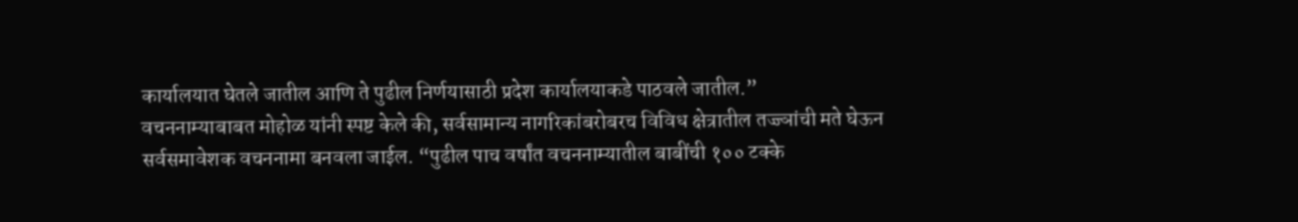कार्यालयात घेतले जातील आणि ते पुढील निर्णयासाठी प्रदेश कार्यालयाकडे पाठवले जातील.”
वचननाम्याबाबत मोहोळ यांनी स्पष्ट केले की, सर्वसामान्य नागरिकांबरोबरच विविध क्षेत्रातील तज्ज्ञांची मते घेऊन सर्वसमावेशक वचननामा बनवला जाईल. “पुढील पाच वर्षांत वचननाम्यातील बाबींची १०० टक्के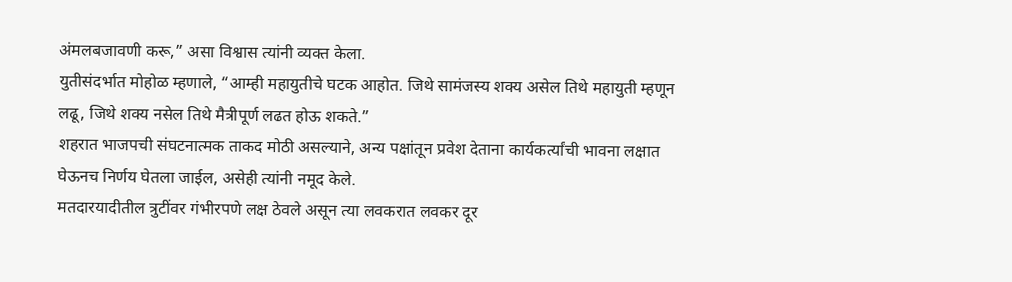अंमलबजावणी करू,” असा विश्वास त्यांनी व्यक्त केला.
युतीसंदर्भात मोहोळ म्हणाले, “आम्ही महायुतीचे घटक आहोत. जिथे सामंजस्य शक्य असेल तिथे महायुती म्हणून लढू, जिथे शक्य नसेल तिथे मैत्रीपूर्ण लढत होऊ शकते.”
शहरात भाजपची संघटनात्मक ताकद मोठी असल्याने, अन्य पक्षांतून प्रवेश देताना कार्यकर्त्यांची भावना लक्षात घेऊनच निर्णय घेतला जाईल, असेही त्यांनी नमूद केले.
मतदारयादीतील त्रुटींवर गंभीरपणे लक्ष ठेवले असून त्या लवकरात लवकर दूर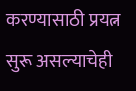करण्यासाठी प्रयत्न सुरू असल्याचेही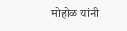मोहोळ यांनी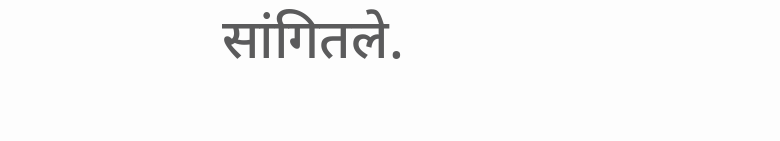सांगितले.